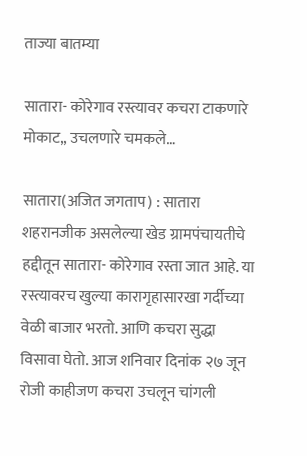ताज्या बातम्या

सातारा- कोरेगाव रस्त्यावर कचरा टाकणारे मोकाट,, उचलणारे चमकले…

सातारा(अजित जगताप) : सातारा शहरानजीक असलेल्या खेड ग्रामपंचायतीचे हद्दीतून सातारा- कोरेगाव रस्ता जात आहे. या रस्त्यावरच खुल्या कारागृहासारखा गर्दीच्या वेळी बाजार भरतो. आणि कचरा सुद्धा विसावा घेतो. आज शनिवार दिनांक २७ जून रोजी काहीजण कचरा उचलून चांगली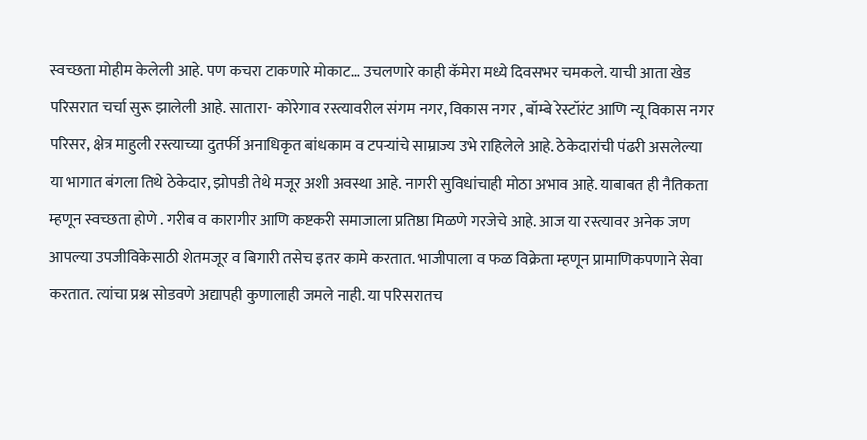स्वच्छता मोहीम केलेली आहे. पण कचरा टाकणारे मोकाट… उचलणारे काही कॅमेरा मध्ये दिवसभर चमकले. याची आता खेड परिसरात चर्चा सुरू झालेली आहे. सातारा- कोरेगाव रस्त्यावरील संगम नगर, विकास नगर , बॉम्बे रेस्टॉरंट आणि न्यू विकास नगर परिसर, क्षेत्र माहुली रस्त्याच्या दुतर्फी अनाधिकृत बांधकाम व टपऱ्यांचे साम्राज्य उभे राहिलेले आहे. ठेकेदारांची पंढरी असलेल्या या भागात बंगला तिथे ठेकेदार, झोपडी तेथे मजूर अशी अवस्था आहे. नागरी सुविधांचाही मोठा अभाव आहे. याबाबत ही नैतिकता म्हणून स्वच्छता होणे . गरीब व कारागीर आणि कष्टकरी समाजाला प्रतिष्ठा मिळणे गरजेचे आहे. आज या रस्त्यावर अनेक जण आपल्या उपजीविकेसाठी शेतमजूर व बिगारी तसेच इतर कामे करतात. भाजीपाला व फळ विक्रेता म्हणून प्रामाणिकपणाने सेवा करतात. त्यांचा प्रश्न सोडवणे अद्यापही कुणालाही जमले नाही. या परिसरातच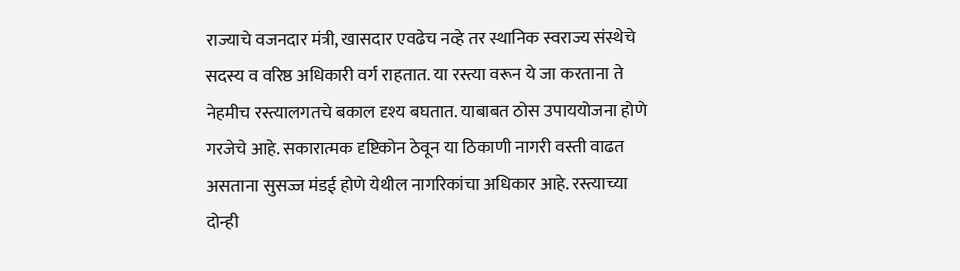राज्याचे वजनदार मंत्री, खासदार एवढेच नव्हे तर स्थानिक स्वराज्य संस्थेचे सदस्य व वरिष्ठ अधिकारी वर्ग राहतात. या रस्त्या वरून ये जा करताना ते नेहमीच रस्त्यालगतचे बकाल दृश्य बघतात. याबाबत ठोस उपाययोजना होणे गरजेचे आहे. सकारात्मक दृष्टिकोन ठेवून या ठिकाणी नागरी वस्ती वाढत असताना सुसज्ज मंडई होणे येथील नागरिकांचा अधिकार आहे. रस्त्याच्या दोन्ही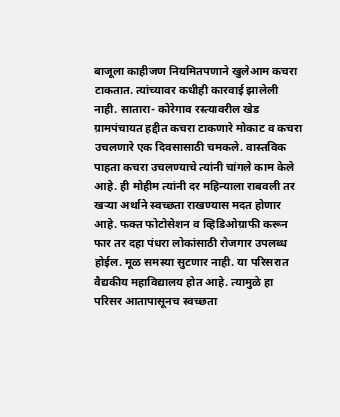बाजूला काहीजण नियमितपणाने खुलेआम कचरा टाकतात. त्यांच्यावर कधीही कारवाई झालेली नाही. सातारा- कोरेगाव रस्त्यावरील खेड ग्रामपंचायत हद्दीत कचरा टाकणारे मोकाट व कचरा उचलणारे एक दिवसासाठी चमकले. वास्तविक पाहता कचरा उचलण्याचे त्यांनी चांगले काम केले आहे. ही मोहीम त्यांनी दर महिन्याला राबवली तर खऱ्या अर्थाने स्वच्छता राखण्यास मदत होणार आहे. फक्त फोटोसेशन व व्हिडिओग्राफी करून फार तर दहा पंधरा लोकांसाठी रोजगार उपलब्ध होईल. मूळ समस्या सुटणार नाही. या परिसरात वैद्यकीय महाविद्यालय होत आहे. त्यामुळे हा परिसर आतापासूनच स्वच्छता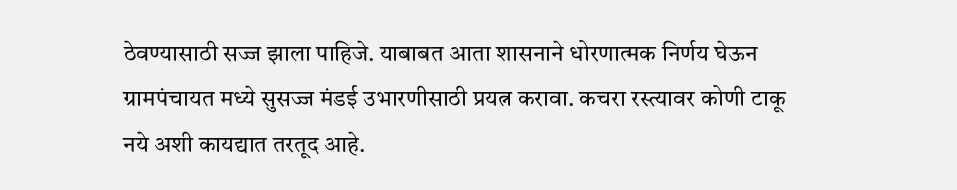ठेवण्यासाठी सज्ज झाला पाहिजे. याबाबत आता शासनाने धोरणात्मक निर्णय घेऊन ग्रामपंचायत मध्ये सुसज्ज मंडई उभारणीसाठी प्रयत्न करावा. कचरा रस्त्यावर कोणी टाकू नये अशी कायद्यात तरतूद आहे.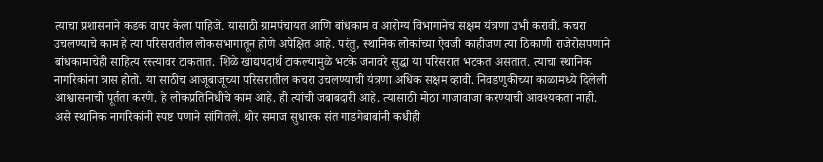त्याचा प्रशासनाने कडक वापर केला पाहिजे. यासाठी ग्रामपंचायत आणि बांधकाम व आरोग्य विभागानेच सक्षम यंत्रणा उभी करावी. कचरा उचलण्याचे काम हे त्या परिसरातील लोकसभागातून होणे अपेक्षित आहे. परंतु, स्थानिक लोकांच्या ऐवजी काहीजण त्या ठिकाणी राजेरोसपणाने बांधकामाचेही साहित्य रस्त्यावर टाकतात. शिळे खाद्यपदार्थ टाकल्यामुळे भटके जनावरे सुद्धा या परिसरात भटकत असतात. त्याचा स्थानिक नागरिकांना त्रास होतो. या साठीच आजूबाजूच्या परिसरातील कचरा उचलण्याची यंत्रणा अधिक सक्षम व्हावी. निवडणुकीच्या काळामध्ये दिलेली आश्वासनाची पूर्तता करणे. हे लोकप्रतिनिधीचे काम आहे. ही त्यांची जबाबदारी आहे. त्यासाठी मोठा गाजावाजा करण्याची आवश्यकता नाही. असे स्थानिक नागरिकांनी स्पष्ट पणाने सांगितले. थोर समाज सुधारक संत गाडगेबाबांनी कधीही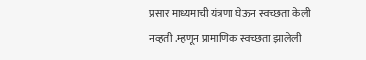प्रसार माध्यमाची यंत्रणा घेऊन स्वच्छता केली नव्हती .म्हणून प्रामाणिक स्वच्छता झालेली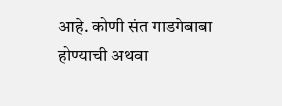आहे. कोणी संत गाडगेबाबा होण्याची अथवा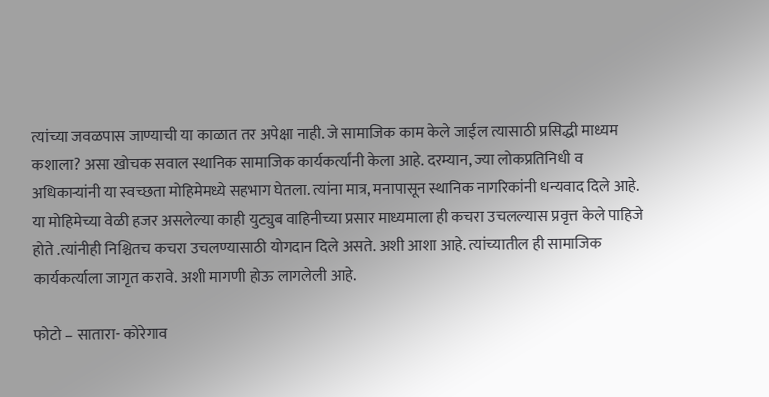त्यांच्या जवळपास जाण्याची या काळात तर अपेक्षा नाही. जे सामाजिक काम केले जाईल त्यासाठी प्रसिद्धी माध्यम कशाला? असा खोचक सवाल स्थानिक सामाजिक कार्यकर्त्यांनी केला आहे. दरम्यान, ज्या लोकप्रतिनिधी व अधिकाऱ्यांनी या स्वच्छता मोहिमेमध्ये सहभाग घेतला. त्यांना मात्र, मनापासून स्थानिक नागरिकांनी धन्यवाद दिले आहे. या मोहिमेच्या वेळी हजर असलेल्या काही युट्युब वाहिनीच्या प्रसार माध्यमाला ही कचरा उचलल्यास प्रवृत्त केले पाहिजे होते .त्यांनीही निश्चितच कचरा उचलण्यासाठी योगदान दिले असते. अशी आशा आहे. त्यांच्यातील ही सामाजिक कार्यकर्त्याला जागृत करावे. अशी मागणी होऊ लागलेली आहे.

फोटो – सातारा- कोरेगाव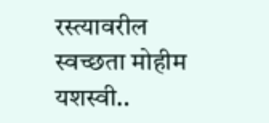रस्त्यावरील स्वच्छता मोहीम यशस्वी..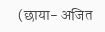(छाया- अजित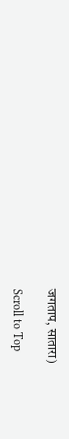जगताप, सातारा)

Scroll to Top